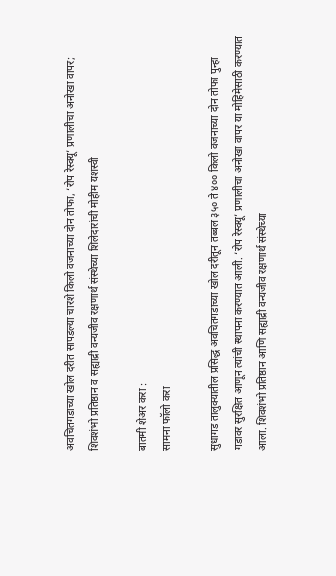अवचितगडाच्या खोल दरीत सापडल्या चारशे किलो वजनाच्या दोन तोफा, ‘रोप रेस्क्यू’ प्रणालीचा अनोखा वापर; शिवशंभो प्रतिष्ठान व सह्याद्री वन्यजीव रक्षणार्थ संस्थेच्या शिलेदारांची मोहीम यशस्वी

बातमी शेअर करा :
सामना फॉलो करा

सुधागड तालुक्यातील प्रसिद्ध अवचितगडाच्या खोल दरीतून तब्बल ३५० ते ४०० किलो वजनाच्या दोन तोफा पुन्हा गडावर सुरक्षित आणून त्यांची स्थापना करण्यात आली. ‘रोप रेस्क्यू’ प्रणालीचा अनोखा वापर या मोहिमेसाठी करण्यात आला. शिवशंभो प्रतिष्ठान आणि सह्याद्री वन्यजीव रक्षणार्थ संस्थेच्या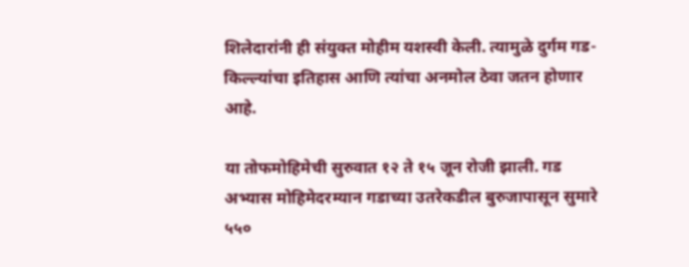शिलेदारांनी ही संयुक्त मोहीम यशस्वी केली. त्यामुळे दुर्गम गड-किल्ल्यांचा इतिहास आणि त्यांचा अनमोल ठेवा जतन होणार आहे.

या तोफमोहिमेची सुरुवात १२ ते १५ जून रोजी झाली. गड अभ्यास मोहिमेदरम्यान गडाच्या उतरेकडील बुरुजापासून सुमारे ५५०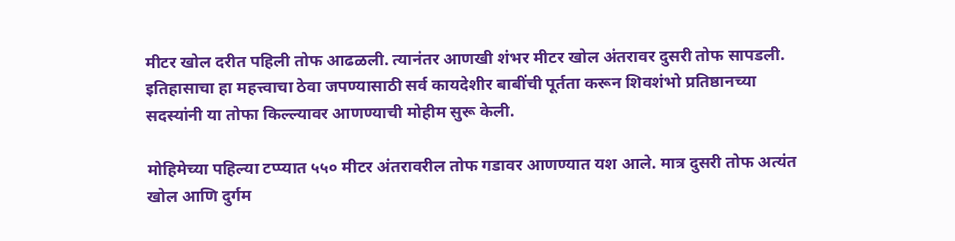मीटर खोल दरीत पहिली तोफ आढळली. त्यानंतर आणखी शंभर मीटर खोल अंतरावर दुसरी तोफ सापडली. इतिहासाचा हा महत्त्वाचा ठेवा जपण्यासाठी सर्व कायदेशीर बाबींची पूर्तता करून शिवशंभो प्रतिष्ठानच्या सदस्यांनी या तोफा किल्ल्यावर आणण्याची मोहीम सुरू केली.

मोहिमेच्या पहिल्या टप्प्यात ५५० मीटर अंतरावरील तोफ गडावर आणण्यात यश आले. मात्र दुसरी तोफ अत्यंत खोल आणि दुर्गम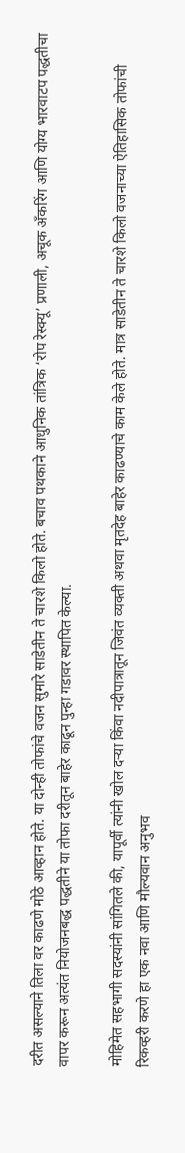दरीत असल्याने तिला वर काढणे मोठे आव्हान होते. या दोन्ही तोफांचे वजन सुमारे साडेतीन ते चारशे किलो होते. बचाव पथकाने आधुनिक तांत्रिक ‘रोप रेस्क्यू’ प्रणाली, अचूक अँकरिंग आणि योग्य भारवाटप पद्धतीचा वापर करून अत्यंत नियोजनबद्ध पद्धतीने या तोफा दरीतून बाहेर काढून पुन्हा गडावर स्थापित केल्या.

मोहिमेत सहभागी सदस्यांनी सांगितले की, यापूर्वी त्यांनी खोल दऱ्या किंवा नदीपात्रातून जिवंत व्यक्ती अथवा मृतदेह बाहेर काढण्याचे काम केले होते. मात्र साडेतीन ते चारशे किलो वजनाच्या ऐतिहासिक तोफांची रिकव्हरी करणे हा एक नवा आणि मौल्यवान अनुभव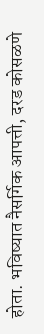होता. भविष्यात नैसर्गिक आपत्ती, दरड कोसळणे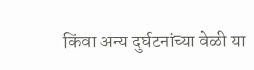किंवा अन्य दुर्घटनांच्या वेळी या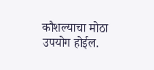कौशल्याचा मोठा उपयोग होईल.